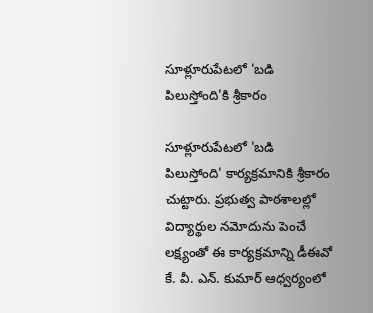సూళ్లూరుపేటలో 'బడి పిలుస్తోంది'కి శ్రీకారం

సూళ్లూరుపేటలో 'బడి పిలుస్తోంది' కార్యక్రమానికి శ్రీకారం చుట్టారు. ప్రభుత్వ పాఠశాలల్లో విద్యార్థుల నమోదును పెంచే లక్ష్యంతో ఈ కార్యక్రమాన్ని డీఈవో కే. వీ. ఎన్. కుమార్ ఆధ్వర్యంలో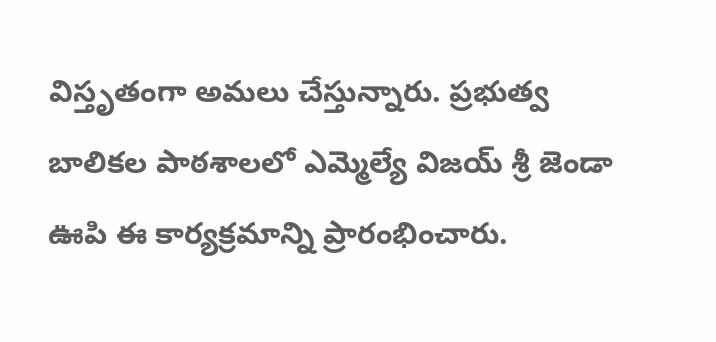విస్తృతంగా అమలు చేస్తున్నారు. ప్రభుత్వ బాలికల పాఠశాలలో ఎమ్మెల్యే విజయ్ శ్రీ జెండా ఊపి ఈ కార్యక్రమాన్ని ప్రారంభించారు.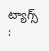ట్యాగ్స్ :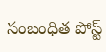సంబంధిత పోస్ట్